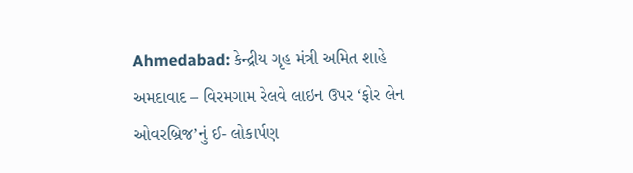Ahmedabad: કેન્દ્રીય ગૃહ મંત્રી અમિત શાહે અમદાવાદ – વિરમગામ રેલવે લાઇન ઉપર ‘ફોર લેન ઓવરબ્રિજ’નું ઈ- લોકાર્પણ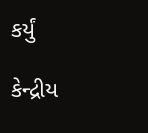કર્યું

કેન્દ્રીય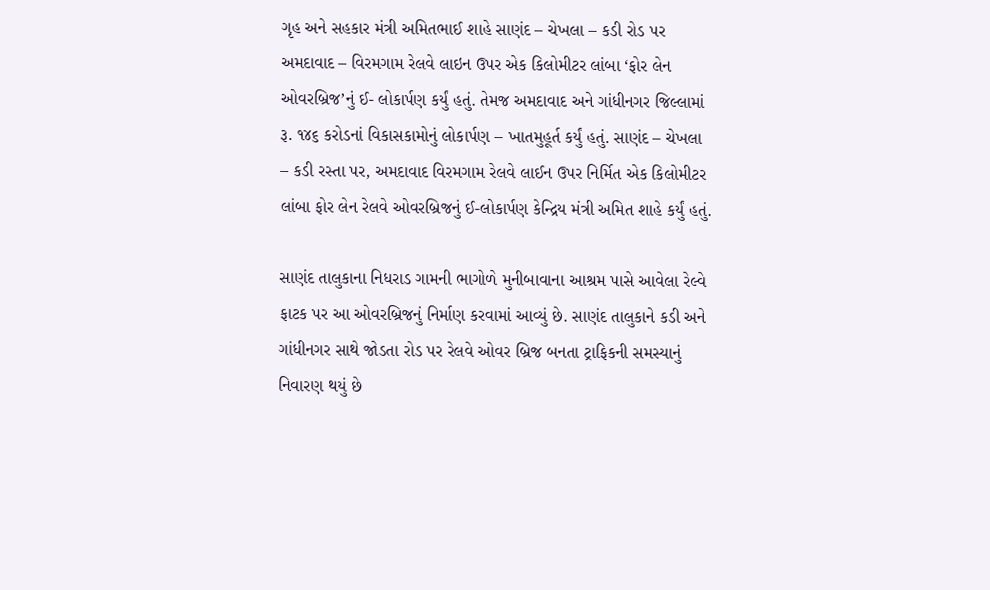ગૃહ અને સહકાર મંત્રી અમિતભાઈ શાહે સાણંદ – ચેખલા – કડી રોડ પર અમદાવાદ – વિરમગામ રેલવે લાઇન ઉપર એક કિલોમીટર લાંબા ‘ફોર લેન ઓવરબ્રિજ’નું ઈ- લોકાર્પણ કર્યું હતું. તેમજ અમદાવાદ અને ગાંધીનગર જિલ્લામાં રૂ. ૧૪૬ કરોડનાં વિકાસકામોનું લોકાર્પણ – ખાતમુહૂર્ત કર્યું હતું. સાણંદ – ચેખલા – કડી રસ્તા પર, અમદાવાદ વિરમગામ રેલવે લાઈન ઉપર નિર્મિત એક કિલોમીટર લાંબા ફોર લેન રેલવે ઓવરબ્રિજનું ઈ-લોકાર્પણ કેન્દ્રિય મંત્રી અમિત શાહે કર્યું હતું.

સાણંદ તાલુકાના નિધરાડ ગામની ભાગોળે મુનીબાવાના આશ્રમ પાસે આવેલા રેલ્વે ફાટક પર આ ઓવરબ્રિજનું નિર્માણ કરવામાં આવ્યું છે. સાણંદ તાલુકાને કડી અને ગાંધીનગર સાથે જોડતા રોડ પર રેલવે ઓવર બ્રિજ બનતા ટ્રાફિકની સમસ્યાનું નિવારણ થયું છે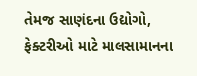તેમજ સાણંદના ઉદ્યોગો, ફેક્ટરીઓ માટે માલસામાનના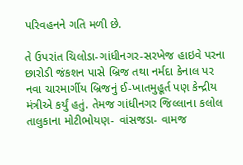પરિવહનને ગતિ મળી છે.

તે ઉપરાંત ચિલોડા-ગાંધીનગર-સરખેજ હાઇવે પરના છારોડી જંકશન પાસે બ્રિજ તથા નર્મદા કેનાલ પર નવા ચારમાર્ગીય બ્રિજનું ઈ-ખાતમુહૂર્ત પણ કેન્દ્રીય મંત્રીએ કર્યું હતું. તેમજ ગાંધીનગર જિલ્લાના કલોલ તાલુકાના મોટીભોયણ- વાંસજડા- વામજ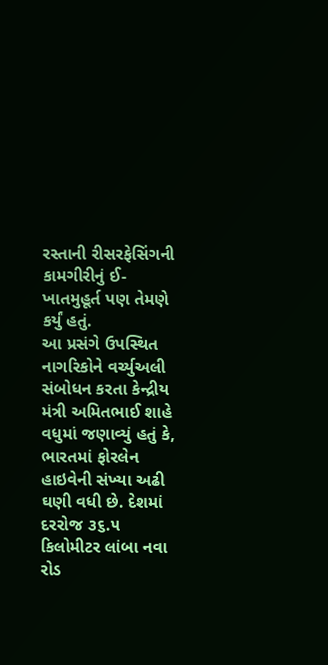રસ્તાની રીસરફેસિંગની કામગીરીનું ઈ-ખાતમુહૂર્ત પણ તેમણે કર્યું હતું.
આ પ્રસંગે ઉપસ્થિત નાગરિકોને વર્ચ્યુઅલી સંબોધન કરતા કેન્દ્રીય મંત્રી અમિતભાઈ શાહે વધુમાં જણાવ્યું હતું કે, ભારતમાં ફોરલેન હાઇવેની સંખ્યા અઢી ઘણી વધી છે. દેશમાં દરરોજ ૩૬.૫ કિલોમીટર લાંબા નવા રોડ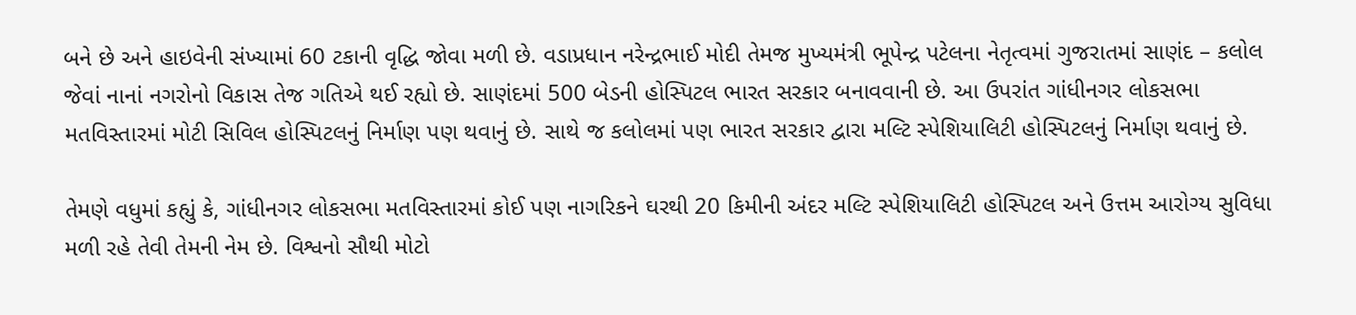બને છે અને હાઇવેની સંખ્યામાં 60 ટકાની વૃદ્ધિ જોવા મળી છે. વડાપ્રધાન નરેન્દ્રભાઈ મોદી તેમજ મુખ્યમંત્રી ભૂપેન્દ્ર પટેલના નેતૃત્વમાં ગુજરાતમાં સાણંદ – કલોલ જેવાં નાનાં નગરોનો વિકાસ તેજ ગતિએ થઈ રહ્યો છે. સાણંદમાં 500 બેડની હોસ્પિટલ ભારત સરકાર બનાવવાની છે. આ ઉપરાંત ગાંધીનગર લોકસભા મતવિસ્તારમાં મોટી સિવિલ હોસ્પિટલનું નિર્માણ પણ થવાનું છે. સાથે જ કલોલમાં પણ ભારત સરકાર દ્વારા મલ્ટિ સ્પેશિયાલિટી હોસ્પિટલનું નિર્માણ થવાનું છે.

તેમણે વધુમાં કહ્યું કે, ગાંધીનગર લોકસભા મતવિસ્તારમાં કોઈ પણ નાગરિકને ઘરથી 20 કિમીની અંદર મલ્ટિ સ્પેશિયાલિટી હોસ્પિટલ અને ઉત્તમ આરોગ્ય સુવિધા મળી રહે તેવી તેમની નેમ છે. વિશ્વનો સૌથી મોટો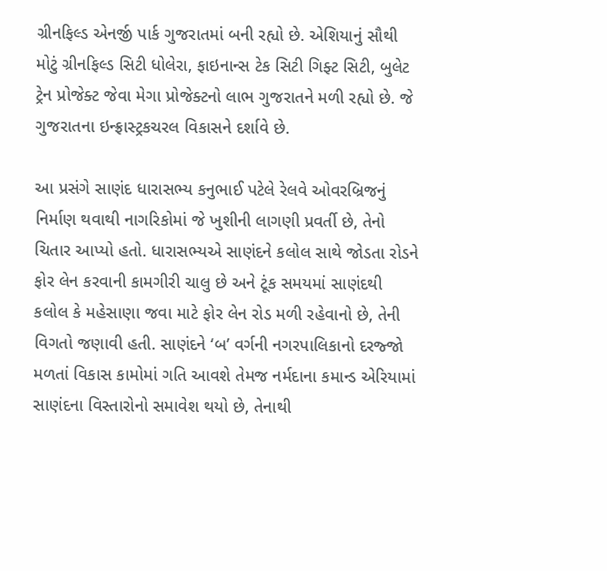ગ્રીનફિલ્ડ એનર્જી પાર્ક ગુજરાતમાં બની રહ્યો છે. એશિયાનું સૌથી મોટું ગ્રીનફિલ્ડ સિટી ધોલેરા, ફાઇનાન્સ ટેક સિટી ગિફ્ટ સિટી, બુલેટ ટ્રેન પ્રોજેક્ટ જેવા મેગા પ્રોજેક્ટનો લાભ ગુજરાતને મળી રહ્યો છે. જે ગુજરાતના ઇન્ફ્રાસ્ટ્રકચરલ વિકાસને દર્શાવે છે.

આ પ્રસંગે સાણંદ ધારાસભ્ય કનુભાઈ પટેલે રેલવે ઓવરબ્રિજનું નિર્માણ થવાથી નાગરિકોમાં જે ખુશીની લાગણી પ્રવર્તી છે, તેનો ચિતાર આપ્યો હતો. ધારાસભ્યએ સાણંદને કલોલ સાથે જોડતા રોડને ફોર લેન કરવાની કામગીરી ચાલુ છે અને ટૂંક સમયમાં સાણંદથી કલોલ કે મહેસાણા જવા માટે ફોર લેન રોડ મળી રહેવાનો છે, તેની વિગતો જણાવી હતી. સાણંદને ‘બ’ વર્ગની નગરપાલિકાનો દરજ્જો મળતાં વિકાસ કામોમાં ગતિ આવશે તેમજ નર્મદાના કમાન્ડ એરિયામાં સાણંદના વિસ્તારોનો સમાવેશ થયો છે, તેનાથી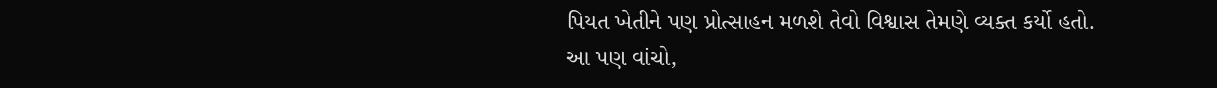પિયત ખેતીને પણ પ્રોત્સાહન મળશે તેવો વિશ્વાસ તેમણે વ્યક્ત કર્યો હતો.
આ પણ વાંચો,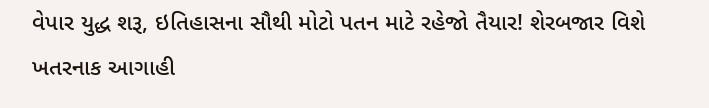વેપાર યુદ્ધ શરૂ, ઇતિહાસના સૌથી મોટો પતન માટે રહેજો તૈયાર! શેરબજાર વિશે ખતરનાક આગાહી